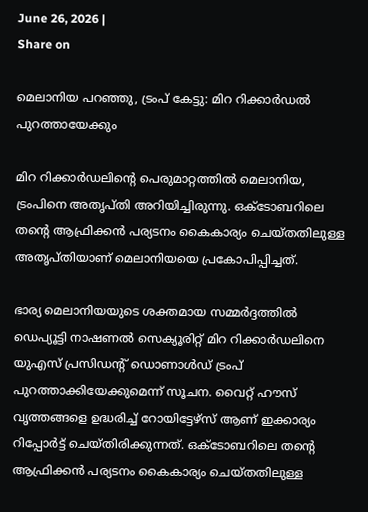June 26, 2026 |
Share on

മെലാനിയ പറഞ്ഞു, ട്രംപ് കേട്ടു: മിറ റിക്കാര്‍ഡല്‍ പുറത്തായേക്കും

മിറ റിക്കാര്‍ഡലിന്റെ പെരുമാറ്റത്തില്‍ മെലാനിയ, ട്രംപിനെ അതൃപ്തി അറിയിച്ചിരുന്നു. ഒക്ടോബറിലെ തന്റെ ആഫ്രിക്കന്‍ പര്യടനം കൈകാര്യം ചെയ്തതിലുള്ള അതൃപ്തിയാണ് മെലാനിയയെ പ്രകോപിപ്പിച്ചത്.

ഭാര്യ മെലാനിയയുടെ ശക്തമായ സമ്മര്‍ദ്ദത്തില്‍ ഡെപ്യൂട്ടി നാഷണല്‍ സെക്യൂരിറ്റ് മിറ റിക്കാര്‍ഡലിനെ യുഎസ് പ്രസിഡന്റ് ഡൊണാള്‍ഡ് ട്രംപ് പുറത്താക്കിയേക്കുമെന്ന് സൂചന. വൈറ്റ് ഹൗസ് വൃത്തങ്ങളെ ഉദ്ധരിച്ച് റോയിട്ടേഴ്‌സ് ആണ് ഇക്കാര്യം റിപ്പോര്‍ട്ട് ചെയ്തിരിക്കുന്നത്. ഒക്ടോബറിലെ തന്റെ ആഫ്രിക്കന്‍ പര്യടനം കൈകാര്യം ചെയ്തതിലുള്ള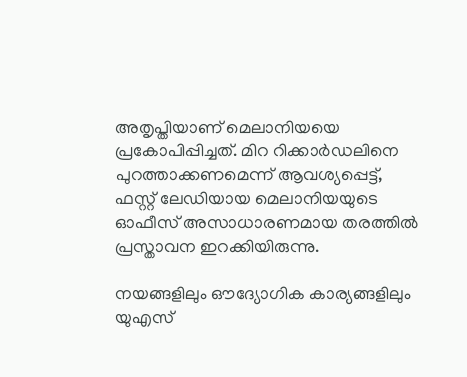അതൃപ്തിയാണ് മെലാനിയയെ പ്രകോപിപ്പിച്ചത്. മിറ റിക്കാര്‍ഡലിനെ പുറത്താക്കണമെന്ന് ആവശ്യപ്പെട്ട്, ഫസ്റ്റ് ലേഡിയായ മെലാനിയയുടെ ഓഫീസ് അസാധാരണമായ തരത്തില്‍ പ്രസ്താവന ഇറക്കിയിരുന്നു.

നയങ്ങളിലും ഔദ്യോഗിക കാര്യങ്ങളിലും യുഎസ്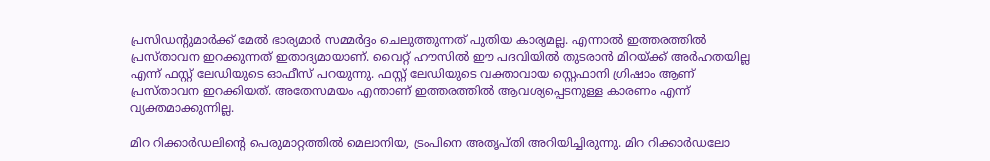പ്രസിഡന്റുമാര്‍ക്ക്‌ മേല്‍ ഭാര്യമാര്‍ സമ്മര്‍ദ്ദം ചെലുത്തുന്നത് പുതിയ കാര്യമല്ല. എന്നാല്‍ ഇത്തരത്തില്‍ പ്രസ്താവന ഇറക്കുന്നത് ഇതാദ്യമായാണ്. വൈറ്റ് ഹൗസില്‍ ഈ പദവിയില്‍ തുടരാന്‍ മിറയ്ക്ക് അര്‍ഹതയില്ല എന്ന് ഫസ്റ്റ് ലേഡിയുടെ ഓഫീസ് പറയുന്നു. ഫസ്റ്റ് ലേഡിയുടെ വക്താവായ സ്റ്റെഫാനി ഗ്രിഷാം ആണ് പ്രസ്താവന ഇറക്കിയത്. അതേസമയം എന്താണ് ഇത്തരത്തില്‍ ആവശ്യപ്പെടനുള്ള കാരണം എന്ന് വ്യക്തമാക്കുന്നില്ല.

മിറ റിക്കാര്‍ഡലിന്റെ പെരുമാറ്റത്തില്‍ മെലാനിയ, ട്രംപിനെ അതൃപ്തി അറിയിച്ചിരുന്നു. മിറ റിക്കാര്‍ഡലോ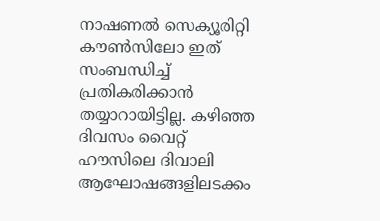നാഷണല്‍ സെക്യൂരിറ്റി കൗണ്‍സിലോ ഇത് സംബന്ധിച്ച് പ്രതികരിക്കാന്‍ തയ്യാറായിട്ടില്ല. കഴിഞ്ഞ ദിവസം വൈറ്റ് ഹൗസിലെ ദിവാലി ആഘോഷങ്ങളിലടക്കം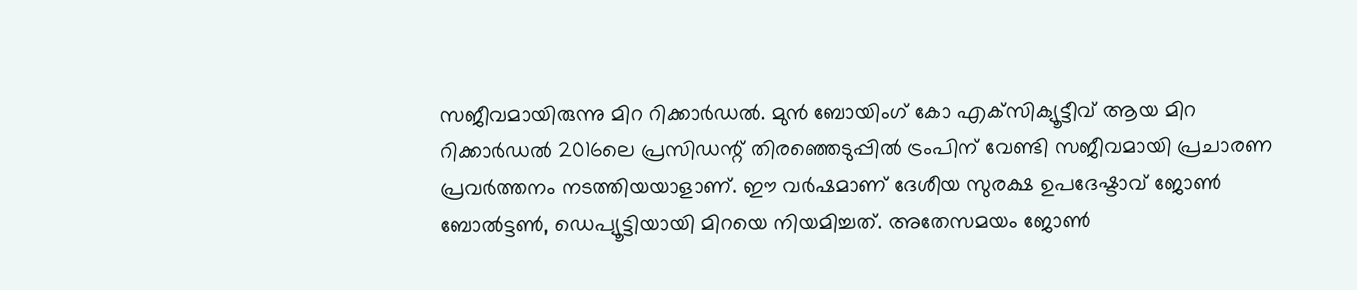സജീവമായിരുന്നു മിറ റിക്കാര്‍ഡല്‍. മുന്‍ ബോയിംഗ് കോ എക്‌സിക്യൂട്ടീവ് ആയ മിറ റിക്കാര്‍ഡല്‍ 2016ലെ പ്രസിഡന്റ് തിരഞ്ഞെടുപ്പില്‍ ട്രംപിന് വേണ്ടി സജീവമായി പ്രചാരണ പ്രവര്‍ത്തനം നടത്തിയയാളാണ്. ഈ വര്‍ഷമാണ് ദേശീയ സുരക്ഷ ഉപദേഷ്ടാവ് ജോണ്‍ ബോല്‍ട്ടണ്‍, ഡെപ്യൂട്ടിയായി മിറയെ നിയമിച്ചത്. അതേസമയം ജോണ്‍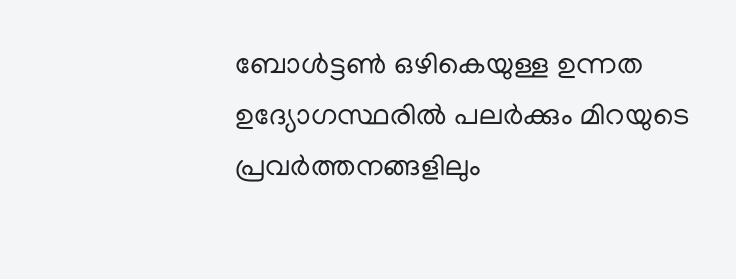ബോള്‍ട്ടണ്‍ ഒഴികെയുള്ള ഉന്നത ഉദ്യോഗസ്ഥരില്‍ പലര്‍ക്കും മിറയുടെ പ്രവര്‍ത്തനങ്ങളിലും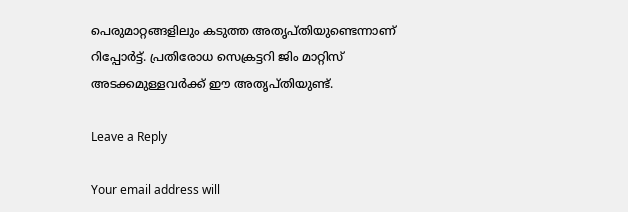പെരുമാറ്റങ്ങളിലും കടുത്ത അതൃപ്തിയുണ്ടെന്നാണ് റിപ്പോര്‍ട്ട്. പ്രതിരോധ സെക്രട്ടറി ജിം മാറ്റിസ് അടക്കമുള്ളവര്‍ക്ക് ഈ അതൃപ്തിയുണ്ട്.

Leave a Reply

Your email address will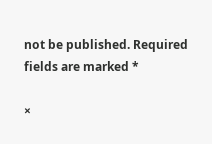not be published. Required fields are marked *

×